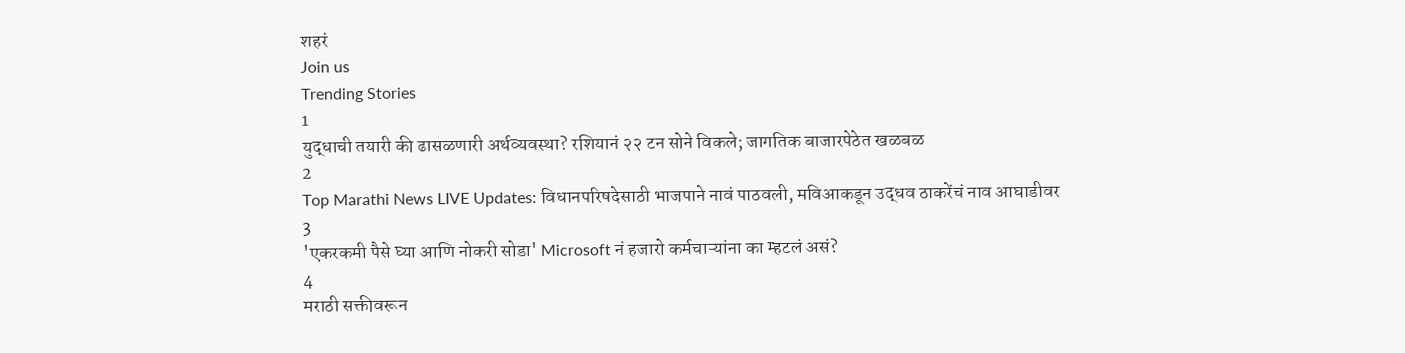शहरं
Join us
Trending Stories
1
युद्धाची तयारी की ढासळणारी अर्थव्यवस्था? रशियानं २२ टन सोने विकले; जागतिक बाजारपेठेत खळबळ
2
Top Marathi News LIVE Updates: विधानपरिषदेसाठी भाजपाने नावं पाठवली, मविआकडून उद्धव ठाकरेंचं नाव आघाडीवर
3
'एकरकमी पैसे घ्या आणि नोकरी सोडा' Microsoft नं हजारो कर्मचाऱ्यांना का म्हटलं असं?
4
मराठी सक्तीवरून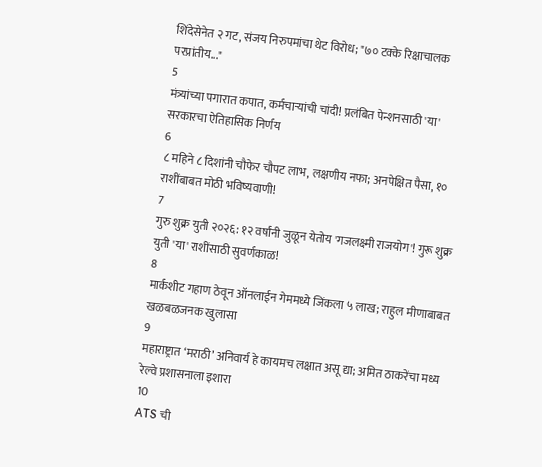शिंदेसेनेत २ गट, संजय निरुपमांचा थेट विरोध; "७० टक्के रिक्षाचालक परप्रांतीय..."
5
मंत्र्यांच्या पगारात कपात, कर्मचाऱ्यांची चांदी! प्रलंबित पेन्शनसाठी 'या' सरकारचा ऐतिहासिक निर्णय
6
८ महिने ८ दिशांनी चौफेर चौपट लाभ, लक्षणीय नफा; अनपेक्षित पैसा, १० राशींबाबत मोठी भविष्यवाणी!
7
गुरु शुक्र युती २०२६: १२ वर्षांनी जुळून येतोय 'गजलक्ष्मी राजयोग'! गुरू शुक्र युती 'या' राशींसाठी सुवर्णकाळ!
8
मार्कशीट गहाण ठेवून ऑनलाईन गेममध्ये जिंकला ५ लाख; राहुल मीणाबाबत खळबळजनक खुलासा
9
महाराष्ट्रात ‘मराठी’ अनिवार्य हे कायमच लक्षात असू द्या; अमित ठाकरेंचा मध्य रेल्वे प्रशासनाला इशारा
10
ATS ची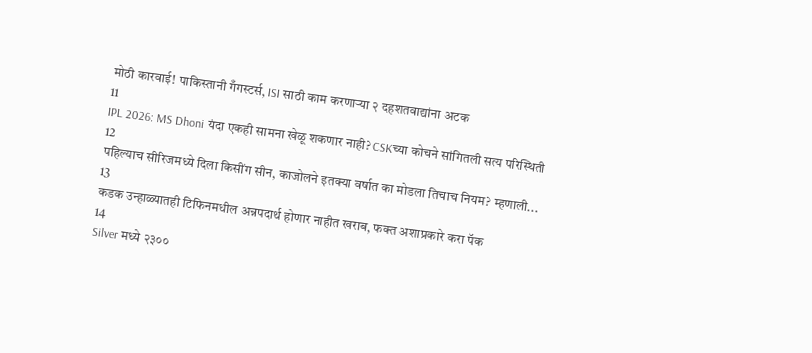मोठी कारवाई! पाकिस्तानी गँगस्टर्स, ISI साठी काम करणाऱ्या २ दहशतवाद्यांना अटक
11
IPL 2026: MS Dhoni यंदा एकही सामना खेळू शकणार नाही? CSKच्या कोचने सांगितली सत्य परिस्थिती
12
पहिल्याच सीरिजमध्ये दिला किसींग सीन, काजोलने इतक्या वर्षात का मोडला तिचाच नियम? म्हणाली...
13
कडक उन्हाळ्यातही टिफिनमधील अन्नपदार्थ होणार नाहीत खराब, फक्त अशाप्रकारे करा पॅक
14
Silver मध्ये २३००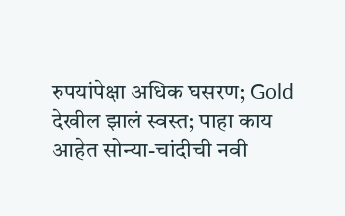रुपयांपेक्षा अधिक घसरण; Gold देखील झालं स्वस्त; पाहा काय आहेत सोन्या-चांदीची नवी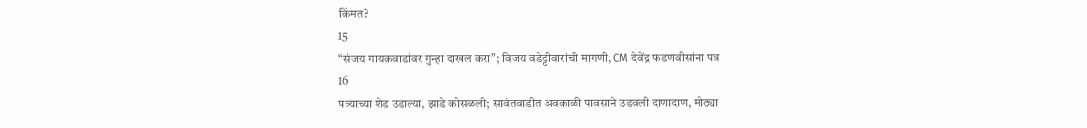किंमत?
15
“संजय गायकवाडांवर गुन्हा दाखल करा”; विजय वडेट्टीवारांची मागणी, CM देवेंद्र फडणवीसांना पत्र
16
पत्र्याच्या शेड उडाल्या, झाडे कोसळली; सावंतवाडीत अवकाळी पावसाने उडवली दाणादाण, मोठ्या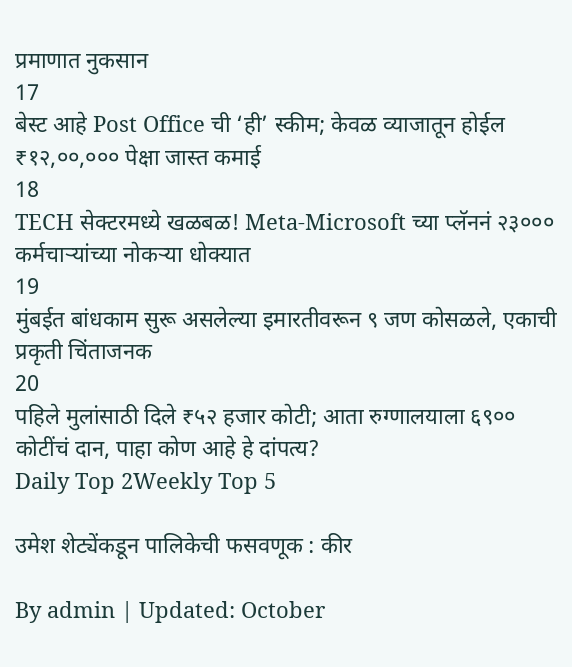प्रमाणात नुकसान
17
बेस्ट आहे Post Office ची ‘ही’ स्कीम; केवळ व्याजातून होईल ₹१२,००,००० पेक्षा जास्त कमाई
18
TECH सेक्टरमध्ये खळबळ! Meta-Microsoft च्या प्लॅननं २३००० कर्मचाऱ्यांच्या नोकऱ्या धोक्यात
19
मुंबईत बांधकाम सुरू असलेल्या इमारतीवरून ९ जण कोसळले, एकाची प्रकृती चिंताजनक
20
पहिले मुलांसाठी दिले ₹५२ हजार कोटी; आता रुग्णालयाला ६९०० कोटींचं दान, पाहा कोण आहे हे दांपत्य?
Daily Top 2Weekly Top 5

उमेश शेट्येंकडून पालिकेची फसवणूक : कीर

By admin | Updated: October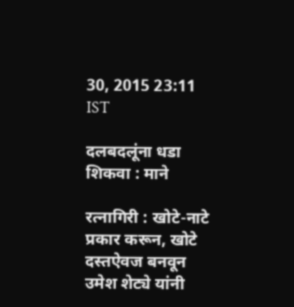30, 2015 23:11 IST

दलबदलूंना धडा शिकवा : माने

रत्नागिरी : खोटे-नाटे प्रकार करून, खोटे दस्तऐवज बनवून उमेश शेट्ये यांनी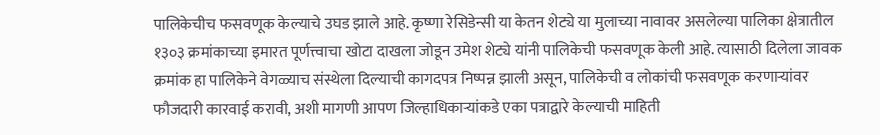पालिकेचीच फसवणूक केल्याचे उघड झाले आहे. कृष्णा रेसिडेन्सी या केतन शेट्ये या मुलाच्या नावावर असलेल्या पालिका क्षेत्रातील १३०३ क्रमांकाच्या इमारत पूर्णत्त्वाचा खोटा दाखला जोडून उमेश शेट्ये यांनी पालिकेची फसवणूक केली आहे. त्यासाठी दिलेला जावक क्रमांक हा पालिकेने वेगळ्याच संस्थेला दिल्याची कागदपत्र निष्पन्न झाली असून, पालिकेची व लोकांची फसवणूक करणाऱ्यांवर फौजदारी कारवाई करावी, अशी मागणी आपण जिल्हाधिकाऱ्यांकडे एका पत्राद्वारे केल्याची माहिती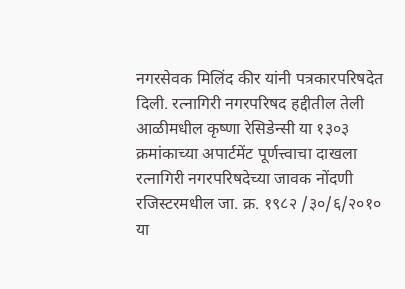नगरसेवक मिलिंद कीर यांनी पत्रकारपरिषदेत दिली. रत्नागिरी नगरपरिषद हद्दीतील तेली आळीमधील कृष्णा रेसिडेन्सी या १३०३ क्रमांकाच्या अपार्टमेंट पूर्णत्त्वाचा दाखला रत्नागिरी नगरपरिषदेच्या जावक नोंदणी रजिस्टरमधील जा. क्र. १९८२ /३०/६/२०१० या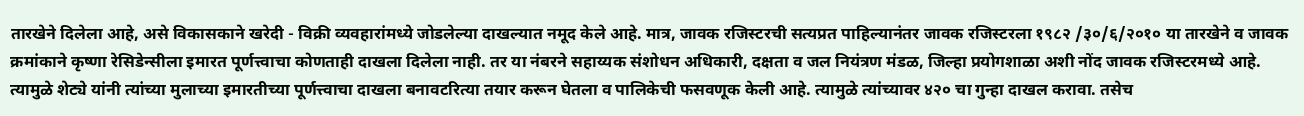तारखेने दिलेला आहे, असे विकासकाने खरेदी - विक्री व्यवहारांमध्ये जोडलेल्या दाखल्यात नमूद केले आहे. मात्र, जावक रजिस्टरची सत्यप्रत पाहिल्यानंतर जावक रजिस्टरला १९८२ /३०/६/२०१० या तारखेने व जावक क्रमांकाने कृष्णा रेसिडेन्सीला इमारत पूर्णत्त्वाचा कोणताही दाखला दिलेला नाही. तर या नंबरने सहाय्यक संशोधन अधिकारी, दक्षता व जल नियंत्रण मंडळ, जिल्हा प्रयोगशाळा अशी नोंद जावक रजिस्टरमध्ये आहे. त्यामुळे शेट्ये यांनी त्यांच्या मुलाच्या इमारतीच्या पूर्णत्त्वाचा दाखला बनावटरित्या तयार करून घेतला व पालिकेची फसवणूक केली आहे. त्यामुळे त्यांच्यावर ४२० चा गुन्हा दाखल करावा. तसेच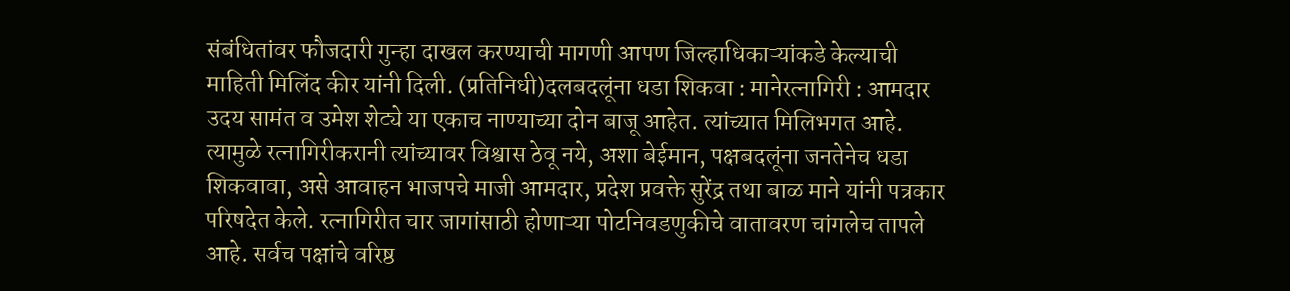संबंधितांवर फौजदारी गुन्हा दाखल करण्याची मागणी आपण जिल्हाधिकाऱ्यांकडे केल्याची माहिती मिलिंद कीर यांनी दिली. (प्रतिनिधी)दलबदलूंना धडा शिकवा : मानेरत्नागिरी : आमदार उदय सामंत व उमेश शेट्ये या एकाच नाण्याच्या दोन बाजू आहेत. त्यांच्यात मिलिभगत आहे. त्यामुळे रत्नागिरीकरानी त्यांच्यावर विश्वास ठेवू नये, अशा बेईमान, पक्षबदलूंना जनतेनेच धडा शिकवावा, असे आवाहन भाजपचे माजी आमदार, प्रदेश प्रवक्ते सुरेंद्र तथा बाळ माने यांनी पत्रकार परिषदेत केले. रत्नागिरीत चार जागांसाठी होणाऱ्या पोटनिवडणुकीचे वातावरण चांगलेच तापले आहे. सर्वच पक्षांचे वरिष्ठ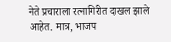नेते प्रचाराला रत्नागिरीत दाखल झाले आहेत. मात्र, भाजप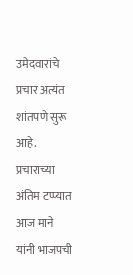उमेदवारांचे प्रचार अत्यंत शांतपणे सुरू आहे. प्रचाराच्या अंतिम टप्प्यात आज माने यांनी भाजपची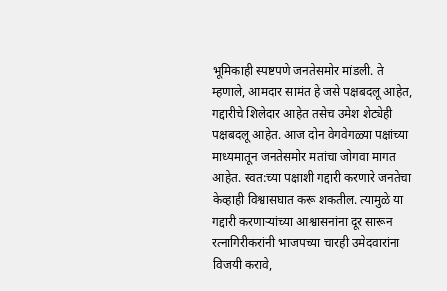भूमिकाही स्पष्टपणे जनतेसमोर मांडली. ते म्हणाले, आमदार सामंत हे जसे पक्षबदलू आहेत, गद्दारीचे शिलेदार आहेत तसेच उमेश शेट्येही पक्षबदलू आहेत. आज दोन वेगवेगळ्या पक्षांच्या माध्यमातून जनतेसमोर मतांचा जोगवा मागत आहेत. स्वत:च्या पक्षाशी गद्दारी करणारे जनतेचा केव्हाही विश्वासघात करू शकतील. त्यामुळे या गद्दारी करणाऱ्यांच्या आश्वासनांना दूर सारून रत्नागिरीकरांनी भाजपच्या चारही उमेदवारांना विजयी करावे,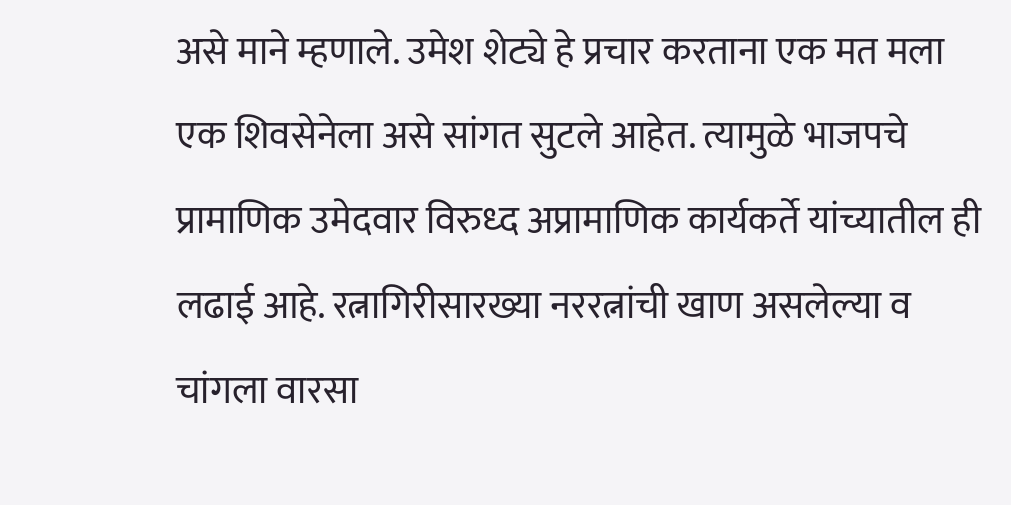असे माने म्हणाले. उमेश शेट्ये हे प्रचार करताना एक मत मला एक शिवसेनेला असे सांगत सुटले आहेत. त्यामुळे भाजपचे प्रामाणिक उमेदवार विरुध्द अप्रामाणिक कार्यकर्ते यांच्यातील ही लढाई आहे. रत्नागिरीसारख्या नररत्नांची खाण असलेल्या व चांगला वारसा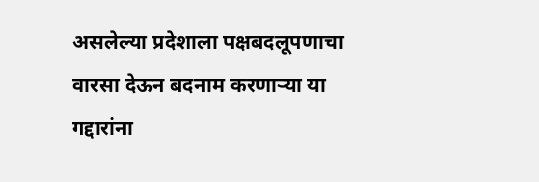असलेल्या प्रदेशाला पक्षबदलूपणाचा वारसा देऊन बदनाम करणाऱ्या या गद्दारांना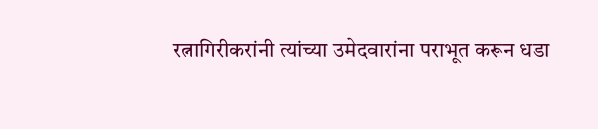रत्नागिरीकरांनी त्यांच्या उमेदवारांना पराभूत करून धडा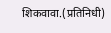शिकवावा.(प्रतिनिधी)